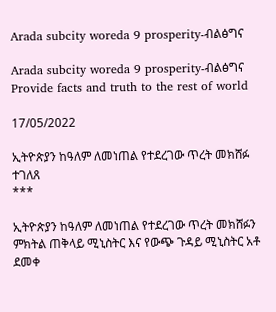Arada subcity woreda 9 prosperity-ብልፅግና

Arada subcity woreda 9 prosperity-ብልፅግና Provide facts and truth to the rest of world

17/05/2022

ኢትዮጵያን ከዓለም ለመነጠል የተደረገው ጥረት መክሸፉ ተገለጸ
***

ኢትዮጵያን ከዓለም ለመነጠል የተደረገው ጥረት መክሸፉን ምክትል ጠቅላይ ሚኒስትር እና የውጭ ጉዳይ ሚኒስትር አቶ ደመቀ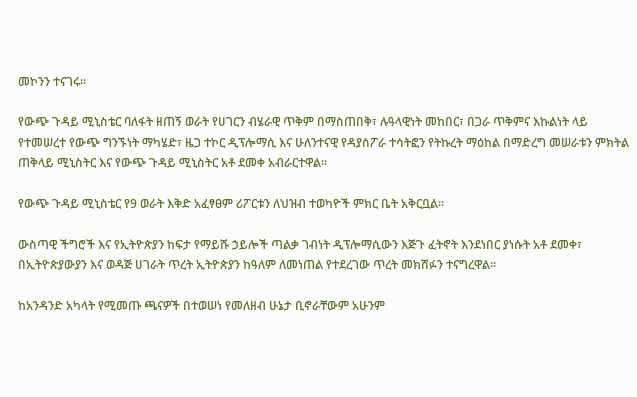መኮንን ተናገሩ።

የውጭ ጉዳይ ሚኒስቴር ባለፋት ዘጠኝ ወራት የሀገርን ብሄራዊ ጥቅም በማስጠበቅ፣ ሉዓላዊነት መከበር፣ በጋራ ጥቅምና እኩልነት ላይ የተመሠረተ የውጭ ግንኙነት ማካሄድ፣ ዜጋ ተኮር ዲፕሎማሲ እና ሁለንተናዊ የዳያስፖራ ተሳትፎን የትኩረት ማዕከል በማድረግ መሠራቱን ምክትል ጠቅላይ ሚኒስትር እና የውጭ ጉዳይ ሚኒስትር አቶ ደመቀ አብራርተዋል።

የውጭ ጉዳይ ሚኒስቴር የ9 ወራት እቅድ አፈፃፀም ሪፖርቱን ለህዝብ ተወካዮች ምክር ቤት አቅርቧል።

ውስጣዊ ችግሮች እና የኢትዮጵያን ከፍታ የማይሹ ኃይሎች ጣልቃ ገብነት ዲፕሎማሲውን እጅጉ ፈትኖት እንደነበር ያነሱት አቶ ደመቀ፣ በኢትዮጵያውያን እና ወዳጅ ሀገራት ጥረት ኢትዮጵያን ከዓለም ለመነጠል የተደረገው ጥረት መክሸፉን ተናግረዋል።

ከአንዳንድ አካላት የሚመጡ ጫናዎች በተወሠነ የመለዘብ ሁኔታ ቢኖራቸውም አሁንም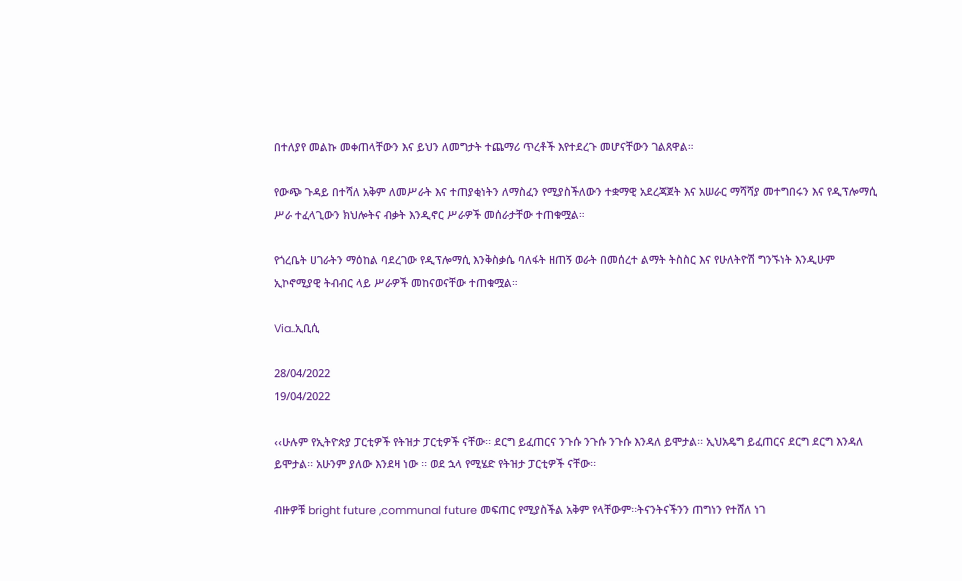በተለያየ መልኩ መቀጠላቸውን እና ይህን ለመግታት ተጨማሪ ጥረቶች እየተደረጉ መሆናቸውን ገልጸዋል።

የውጭ ጉዳይ በተሻለ አቅም ለመሥራት እና ተጠያቂነትን ለማስፈን የሚያስችለውን ተቋማዊ አደረጃጀት እና አሠራር ማሻሻያ መተግበሩን እና የዲፕሎማሲ ሥራ ተፈላጊውን ክህሎትና ብቃት እንዲኖር ሥራዎች መሰራታቸው ተጠቁሟል።

የጎረቤት ሀገራትን ማዕከል ባደረገው የዲፕሎማሲ እንቅስቃሴ ባለፋት ዘጠኝ ወራት በመሰረተ ልማት ትስስር እና የሁለትዮሽ ግንኙነት እንዲሁም ኢኮኖሚያዊ ትብብር ላይ ሥራዎች መከናወናቸው ተጠቁሟል።

Via..ኢቢሲ

28/04/2022
19/04/2022

‹‹ሁሉም የኢትዮጵያ ፓርቲዎች የትዝታ ፓርቲዎች ናቸው፡፡ ደርግ ይፈጠርና ንጉሱ ንጉሱ ንጉሱ እንዳለ ይሞታል፡፡ ኢህአዴግ ይፈጠርና ደርግ ደርግ እንዳለ ይሞታል፡፡ አሁንም ያለው እንደዛ ነው ፡፡ ወደ ኋላ የሚሄድ የትዝታ ፓርቲዎች ናቸው፡፡

ብዙዎቹ bright future ,communal future መፍጠር የሚያስችል አቅም የላቸውም፡፡ትናንትናችንን ጠግነን የተሸለ ነገ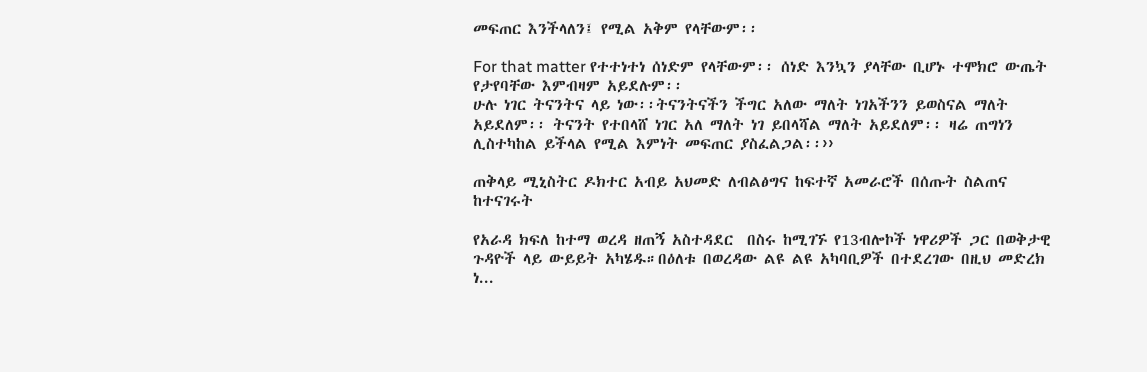መፍጠር እንችላለን፤ የሚል አቅም የላቸውም፡፡

For that matter የተተነተነ ሰነድም የላቸውም፡፡ ሰነድ እንኳን ያላቸው ቢሆኑ ተሞክሮ ውጤት የታየባቸው እምብዛም አይደሉም፡፡
ሁሉ ነገር ትናንትና ላይ ነው፡፡ትናንትናችን ችግር አለው ማለት ነገአችንን ይወስናል ማለት አይደለም፡፡ ትናንት የተበላሸ ነገር አለ ማለት ነገ ይበላሻል ማለት አይደለም፡፡ ዛሬ ጠግነን ሊስተካከል ይችላል የሚል እምነት መፍጠር ያስፈልጋል፡፡››

ጠቅላይ ሚኒስትር ዶክተር አብይ አህመድ ለብልፅግና ከፍተኛ አመራሮች በሰጡት ስልጠና ከተናገሩት

የአራዳ ክፍለ ከተማ ወረዳ ዘጠኝ አስተዳደር  በስሩ ከሚገኙ የ13ብሎኮች ነዋሪዎች ጋር በወቅታዊ ጉዳዮች ላይ ውይይት አካሄዱ።በዕለቱ በወረዳው ልዩ ልዩ አካባቢዎች በተደረገው በዚህ መድረክ ነ...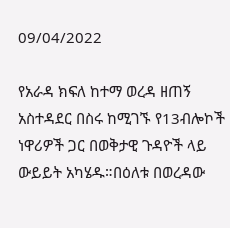09/04/2022

የአራዳ ክፍለ ከተማ ወረዳ ዘጠኝ አስተዳደር በስሩ ከሚገኙ የ13ብሎኮች ነዋሪዎች ጋር በወቅታዊ ጉዳዮች ላይ ውይይት አካሄዱ።በዕለቱ በወረዳው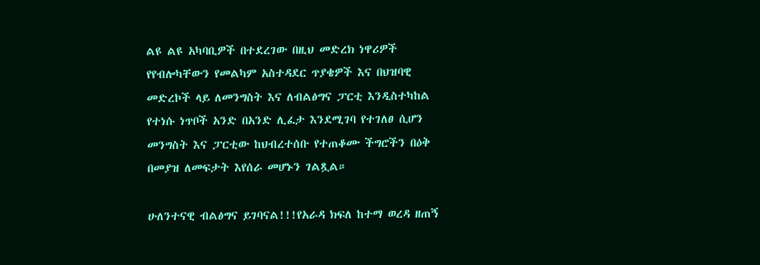ልዩ ልዩ አካባቢዎች በተደረገው በዚህ መድረክ ነዋሪዎች የየብሎካቸውን የመልካም አስተዳደር ጥያቄዎች እና በህዝባዊ መድረኮች ላይ ለመንግስት እና ለብልፅግና ፓርቲ እንዲስተካከል የተነሱ ነጥቦች አንድ በአንድ ሊፈታ እንደሚገባ የተገለፀ ሲሆን መንግስት እና ፓርቲው ከህብረተሰቡ የተጠቆሙ ችግሮችን በዕቅ በመያዝ ለመፍታት እየሰራ መሆኑን ገልጿል።

ሁለንተናዊ ብልፅግና ይገባናል!!!የአራዳ ክፍለ ከተማ ወረዳ ዘጠኝ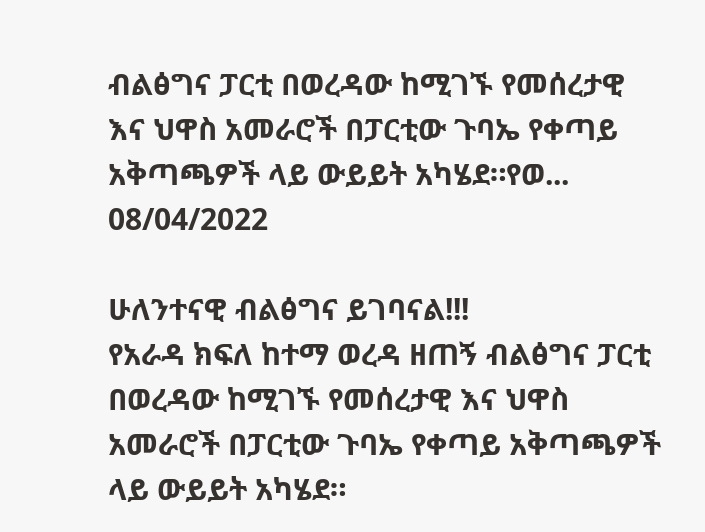ብልፅግና ፓርቲ በወረዳው ከሚገኙ የመሰረታዊ እና ህዋስ አመራሮች በፓርቲው ጉባኤ የቀጣይ አቅጣጫዎች ላይ ውይይት አካሄደ።የወ...
08/04/2022

ሁለንተናዊ ብልፅግና ይገባናል!!!
የአራዳ ክፍለ ከተማ ወረዳ ዘጠኝ ብልፅግና ፓርቲ በወረዳው ከሚገኙ የመሰረታዊ እና ህዋስ አመራሮች በፓርቲው ጉባኤ የቀጣይ አቅጣጫዎች ላይ ውይይት አካሄደ።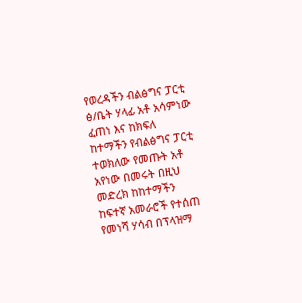የወረዳችን ብልፅግና ፓርቲ ፅ/ቤት ሃላፊ አቶ አሳምነው ፈጠነ እና ከክፍለ ከተማችን የብልፅግና ፓርቲ ተወክለው የመጡት አቶ አየነው በመሩት በዚህ መድረክ ከከተማችን ከፍተኛ አመራሮች የተሰጠ የመነሻ ሃሳብ በፕላዝማ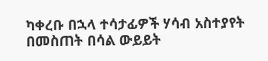ካቀረቡ በኋላ ተሳታፊዎች ሃሳብ አስተያየት በመስጠት በሳል ውይይት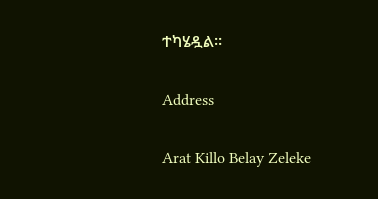ተካሄዷል።

Address

Arat Killo Belay Zeleke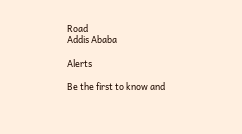Road
Addis Ababa

Alerts

Be the first to know and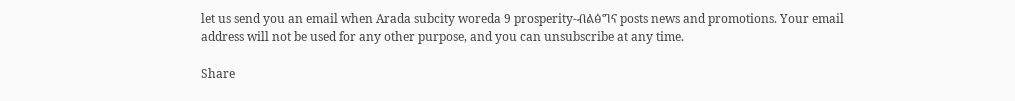let us send you an email when Arada subcity woreda 9 prosperity-ብልፅግና posts news and promotions. Your email address will not be used for any other purpose, and you can unsubscribe at any time.

Share